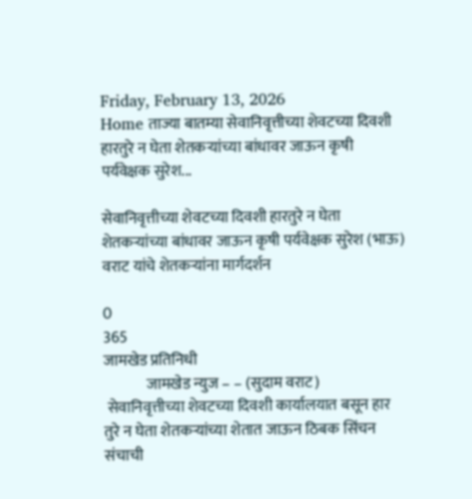Friday, February 13, 2026
Home ताज्या बातम्या सेवानिवृत्तीच्या शेवटच्या दिवशी हारतुरे न घेता शेतकऱ्यांच्या बांधावर जाऊन कृषी पर्यवेक्षक सुरेश...

सेवानिवृत्तीच्या शेवटच्या दिवशी हारतुरे न घेता शेतकऱ्यांच्या बांधावर जाऊन कृषी पर्यवेक्षक सुरेश (भाऊ) वराट यांचे शेतकऱ्यांना मार्गदर्शन

0
365
जामखेड प्रतिनिधी
              जामखेड न्युज – – (सुदाम वराट)
 सेवानिवृत्तीच्या शेवटच्या दिवशी कार्यालयात बसून हार तुरे न घेता शेतकऱ्यांच्या शेतात जाऊन ठिबक सिंचन संचाची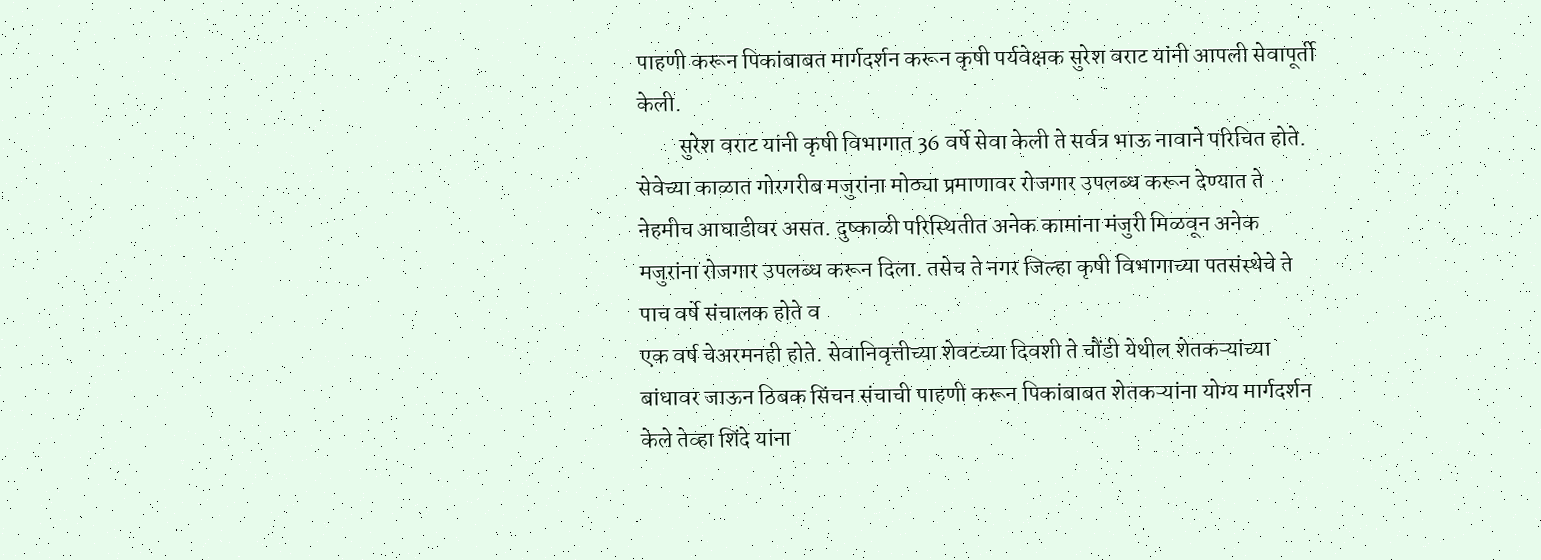पाहणी करून पिकांबाबत मार्गदर्शन करून कृषी पर्यवेक्षक सुरेश वराट यांनी आपली सेवापूर्ती केली.
         सुरेश वराट यांनी कृषी विभागात 36 वर्षे सेवा केली ते सर्वत्र भाऊ नावाने परिचित होते. सेवेच्या काळात गोरगरीब मजुरांना मोठ्या प्रमाणावर रोजगार उपलब्ध करून देण्यात ते नेहमीच आघाडीवर असत. दुष्काळी परिस्थितीत अनेक कामांना मंजुरी मिळवून अनेक मजुरांना रोजगार उपलब्ध करून दिला. तसेच ते नगर जिल्हा कृषी विभागाच्या पतसंस्थेचे ते पाच वर्षे संचालक होते व
एक वर्ष चेअरमनही होते. सेवानिवृत्तीच्या शेवटच्या दिवशी ते चौंडी येथील शेतकऱ्यांच्या बांधावर जाऊन ठिबक सिंचन संचाची पाहणी करून पिकांबाबत शेतकऱ्यांना योग्य मार्गदर्शन केले तेव्हा शिंदे यांना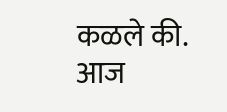कळले की. आज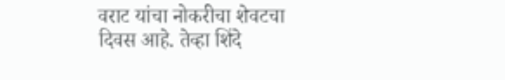वराट यांचा नोकरीचा शेवटचा दिवस आहे. तेव्हा शिंदे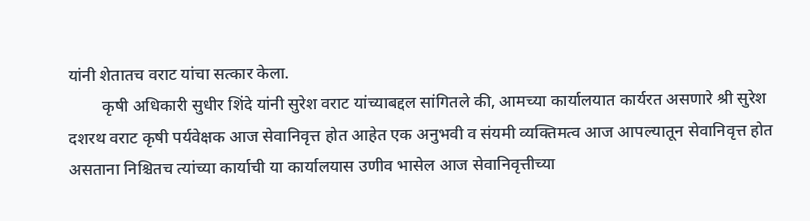यांनी शेतातच वराट यांचा सत्कार केला.
        कृषी अधिकारी सुधीर शिंदे यांनी सुरेश वराट यांच्याबद्दल सांगितले की, आमच्या कार्यालयात कार्यरत असणारे श्री सुरेश दशरथ वराट कृषी पर्यवेक्षक आज सेवानिवृत्त होत आहेत एक अनुभवी व संयमी व्यक्तिमत्व आज आपल्यातून सेवानिवृत्त होत असताना निश्चितच त्यांच्या कार्याची या कार्यालयास उणीव भासेल आज सेवानिवृत्तीच्या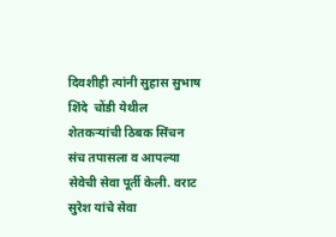दिवशीही त्यांनी सुहास सुभाष शिंदे  चोंडी येथील शेतकऱ्यांची ठिबक सिंचन संच तपासला व आपल्या सेवेची सेवा पूर्ती केली. वराट सुरेश यांचे सेवा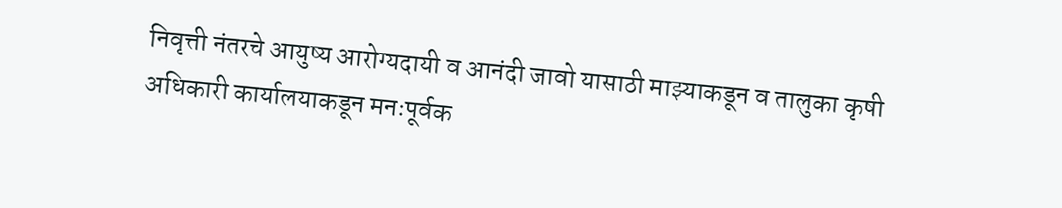निवृत्ती नंतरचे आयुष्य आरोग्यदायी व आनंदी जावो यासाठी माझ्याकडून व तालुका कृषी अधिकारी कार्यालयाकडून मनःपूर्वक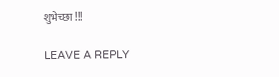शुभेच्छा !!!

LEAVE A REPLY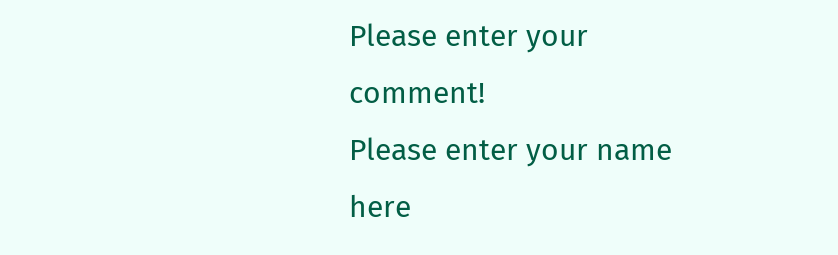Please enter your comment!
Please enter your name here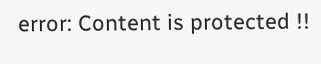error: Content is protected !!